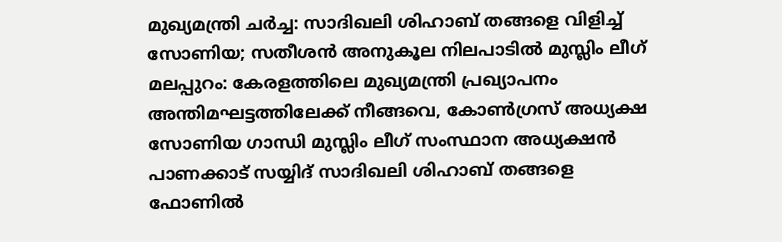മുഖ്യമന്ത്രി ചർച്ച: സാദിഖലി ശിഹാബ് തങ്ങളെ വിളിച്ച് സോണിയ; സതീശൻ അനുകൂല നിലപാടിൽ മുസ്ലിം ലീഗ്
മലപ്പുറം: കേരളത്തിലെ മുഖ്യമന്ത്രി പ്രഖ്യാപനം അന്തിമഘട്ടത്തിലേക്ക് നീങ്ങവെ, കോൺഗ്രസ് അധ്യക്ഷ സോണിയ ഗാന്ധി മുസ്ലിം ലീഗ് സംസ്ഥാന അധ്യക്ഷൻ പാണക്കാട് സയ്യിദ് സാദിഖലി ശിഹാബ് തങ്ങളെ ഫോണിൽ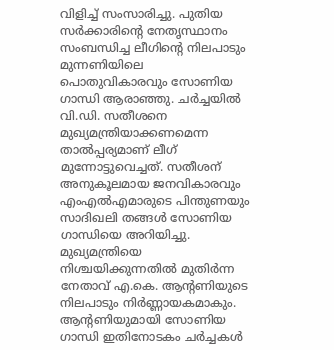വിളിച്ച് സംസാരിച്ചു. പുതിയ സർക്കാരിന്റെ നേതൃസ്ഥാനം സംബന്ധിച്ച ലീഗിന്റെ നിലപാടും മുന്നണിയിലെ പൊതുവികാരവും സോണിയ ഗാന്ധി ആരാഞ്ഞു. ചർച്ചയിൽ വി.ഡി. സതീശനെ മുഖ്യമന്ത്രിയാക്കണമെന്ന താൽപ്പര്യമാണ് ലീഗ് മുന്നോട്ടുവെച്ചത്. സതീശന് അനുകൂലമായ ജനവികാരവും എംഎൽഎമാരുടെ പിന്തുണയും സാദിഖലി തങ്ങൾ സോണിയ ഗാന്ധിയെ അറിയിച്ചു.
മുഖ്യമന്ത്രിയെ നിശ്ചയിക്കുന്നതിൽ മുതിർന്ന നേതാവ് എ.കെ. ആന്റണിയുടെ നിലപാടും നിർണ്ണായകമാകും. ആന്റണിയുമായി സോണിയ ഗാന്ധി ഇതിനോടകം ചർച്ചകൾ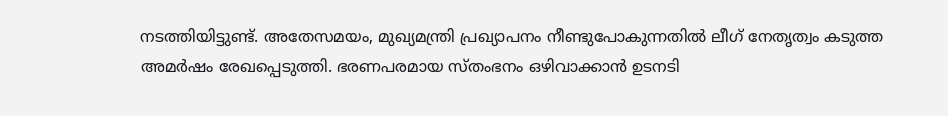നടത്തിയിട്ടുണ്ട്. അതേസമയം, മുഖ്യമന്ത്രി പ്രഖ്യാപനം നീണ്ടുപോകുന്നതിൽ ലീഗ് നേതൃത്വം കടുത്ത അമർഷം രേഖപ്പെടുത്തി. ഭരണപരമായ സ്തംഭനം ഒഴിവാക്കാൻ ഉടനടി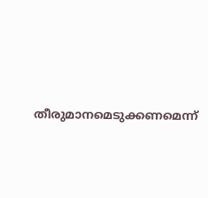തീരുമാനമെടുക്കണമെന്ന്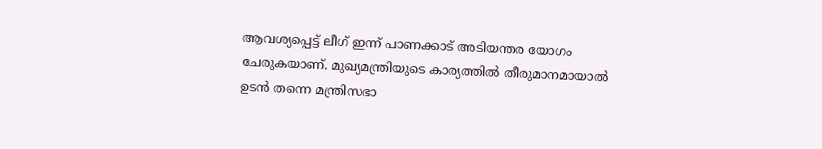ആവശ്യപ്പെട്ട് ലീഗ് ഇന്ന് പാണക്കാട് അടിയന്തര യോഗം ചേരുകയാണ്. മുഖ്യമന്ത്രിയുടെ കാര്യത്തിൽ തീരുമാനമായാൽ ഉടൻ തന്നെ മന്ത്രിസഭാ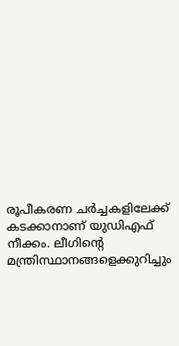രൂപീകരണ ചർച്ചകളിലേക്ക് കടക്കാനാണ് യുഡിഎഫ് നീക്കം. ലീഗിന്റെ മന്ത്രിസ്ഥാനങ്ങളെക്കുറിച്ചും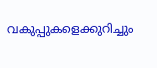വകുപ്പുകളെക്കുറിച്ചും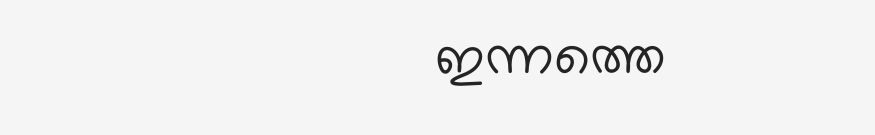ഇന്നത്തെ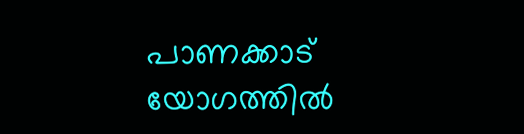പാണക്കാട് യോഗത്തിൽ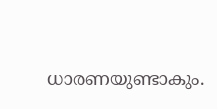ധാരണയുണ്ടാകും.